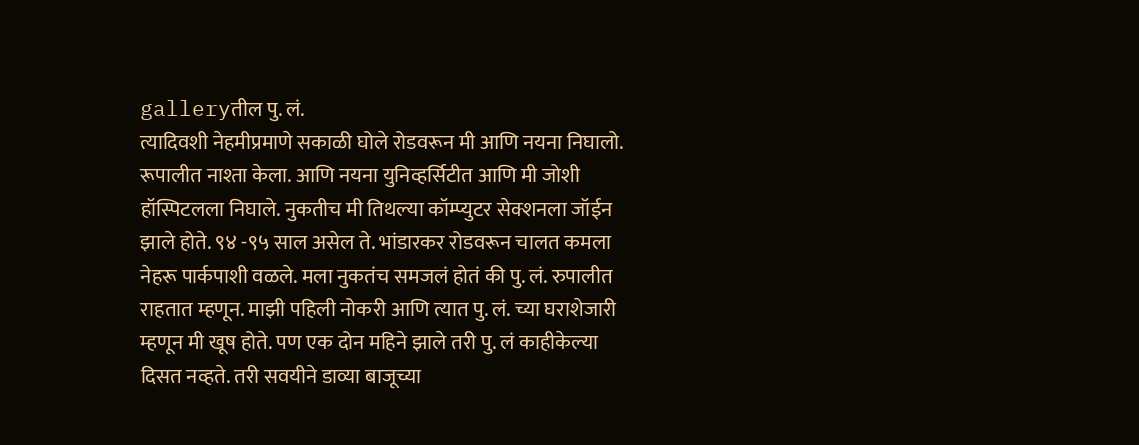galleryतील पु. लं.
त्यादिवशी नेहमीप्रमाणे सकाळी घोले रोडवरून मी आणि नयना निघालो. रूपालीत नाश्ता केला. आणि नयना युनिव्हर्सिटीत आणि मी जोशी हॉस्पिटलला निघाले. नुकतीच मी तिथल्या कॉम्प्युटर सेक्शनला जॉईन झाले होते. ९४ -९५ साल असेल ते. भांडारकर रोडवरून चालत कमला नेहरू पार्कपाशी वळले. मला नुकतंच समजलं होतं की पु. लं. रुपालीत राहतात म्हणून. माझी पहिली नोकरी आणि त्यात पु. लं. च्या घराशेजारी म्हणून मी खूष होते. पण एक दोन महिने झाले तरी पु. लं काहीकेल्या दिसत नव्हते. तरी सवयीने डाव्या बाजूच्या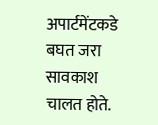अपार्टमेंटकडे बघत जरा सावकाश चालत होते.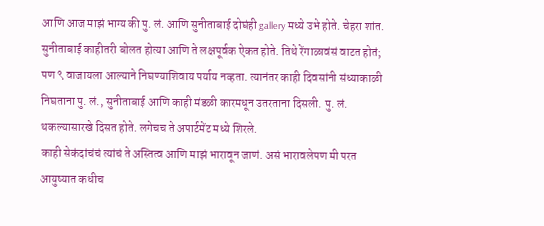आणि आज माझं भाग्य की पु. लं. आणि सुनीताबाई दोघंही gallery मध्ये उभे होते. चेहरा शांत. सुनीताबाई काहीतरी बोलत होत्या आणि ते लक्षपूर्वक ऐकत होते. तिथे रेंगाळावंसं वाटत होतं; पण ९ वाजायला आल्याने निघण्याशिवाय पर्याय नव्हता. त्यानंतर काही दिवसांनी संध्याकाळी निघताना पु. लं., सुनीताबाई आणि काही मंडळी कारमधून उतरताना दिसली. पु. लं. थकल्यासारखे दिसत होते. लगेचच ते अपार्टमेंट मध्ये शिरले.
काही सेकंदांचंचं त्यांचं ते अस्तित्व आणि माझं भारावून जाणं. असं भारावलेपण मी परत आयुष्यात कधीच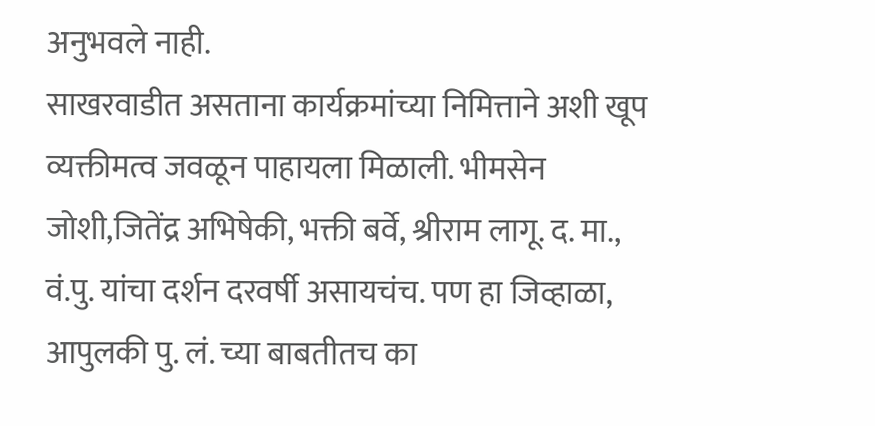अनुभवले नाही.
साखरवाडीत असताना कार्यक्रमांच्या निमित्ताने अशी खूप व्यक्तीमत्व जवळून पाहायला मिळाली. भीमसेन जोशी,जितेंद्र अभिषेकी, भक्ती बर्वे, श्रीराम लागू. द. मा., वं.पु. यांचा दर्शन दरवर्षी असायचंच. पण हा जिव्हाळा, आपुलकी पु. लं. च्या बाबतीतच का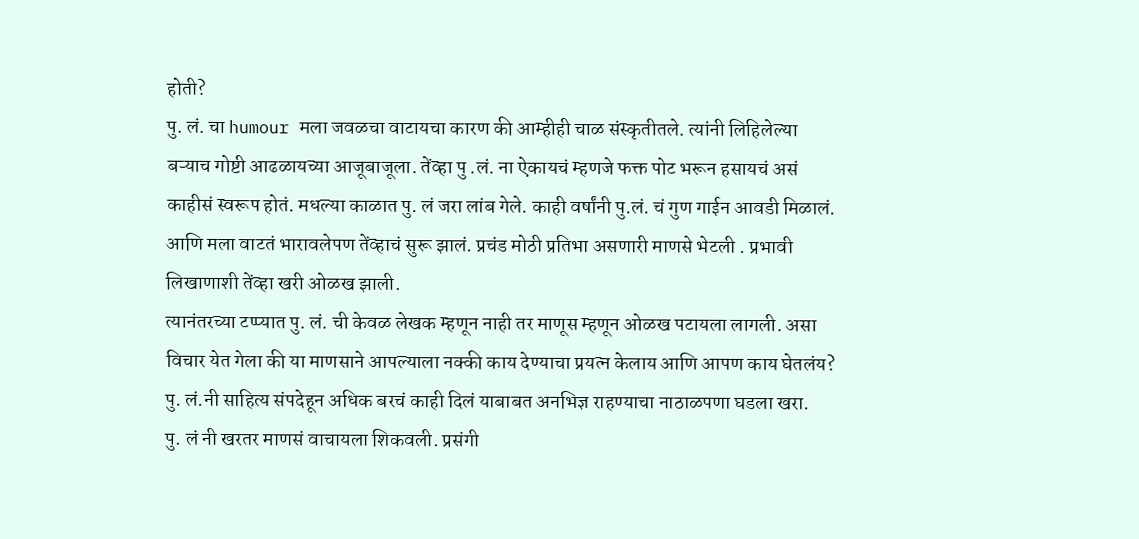होती?
पु. लं. चा humour मला जवळचा वाटायचा कारण की आम्हीही चाळ संस्कृतीतले. त्यांनी लिहिलेल्या बऱ्याच गोष्टी आढळायच्या आजूबाजूला. तेंव्हा पु .लं. ना ऐकायचं म्हणजे फक्त पोट भरून हसायचं असं काहीसं स्वरूप होतं. मधल्या काळात पु. लं जरा लांब गेले. काही वर्षांनी पु.लं. चं गुण गाईन आवडी मिळालं. आणि मला वाटतं भारावलेपण तेंव्हाचं सुरू झालं. प्रचंड मोठी प्रतिभा असणारी माणसे भेटली . प्रभावी लिखाणाशी तेंव्हा खरी ओळख झाली.
त्यानंतरच्या टप्प्यात पु. लं. ची केवळ लेखक म्हणून नाही तर माणूस म्हणून ओळख पटायला लागली. असा विचार येत गेला की या माणसाने आपल्याला नक्की काय देण्याचा प्रयत्न केलाय आणि आपण काय घेतलंय? पु. लं.नी साहित्य संपदेहून अधिक बरचं काही दिलं याबाबत अनभिज्ञ राहण्याचा नाठाळपणा घडला खरा.
पु. लं नी खरतर माणसं वाचायला शिकवली. प्रसंगी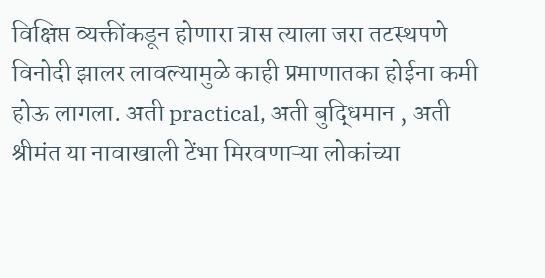विक्षिप्त व्यक्तींकडून होणारा त्रास त्याला जरा तटस्थपणे विनोदी झालर लावल्यामुळे काही प्रमाणातका होईना कमी होऊ लागला. अती practical, अती बुद्धिमान , अती श्रीमंत या नावाखाली टेंभा मिरवणाऱ्या लोकांच्या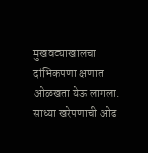मुखवट्याखालचा दांभिकपणा क्षणात ओळखता येऊ लागला. साध्या खरेपणाची ओढ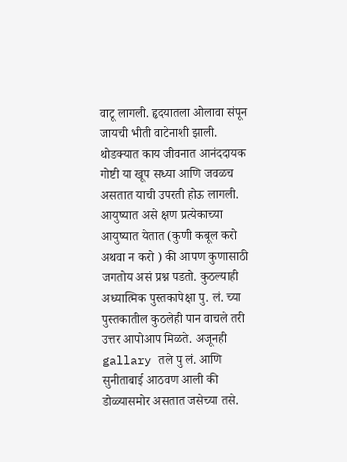वाटू लागली. हृदयातला ओलावा संपून जायची भीती वाटेनाशी झाली.
थोडक्यात काय जीवनात आनंददायक गोष्टी या खूप सध्या आणि जवळच असतात याची उपरती होऊ लागली. आयुष्यात असे क्षण प्रत्येकाच्या आयुष्यात येतात (कुणी कबूल करो अथवा न करो ) की आपण कुणासाठी जगतोय असं प्रश्न पडतो. कुठल्याही अध्यात्मिक पुस्तकापेक्षा पु. लं. च्या पुस्तकातील कुठलेही पान वाचले तरी उत्तर आपोआप मिळते. अजूनही gallary तले पु लं. आणि सुनीताबाई आठवण आली की डोळ्यासमोर असतात जसेच्या तसे.